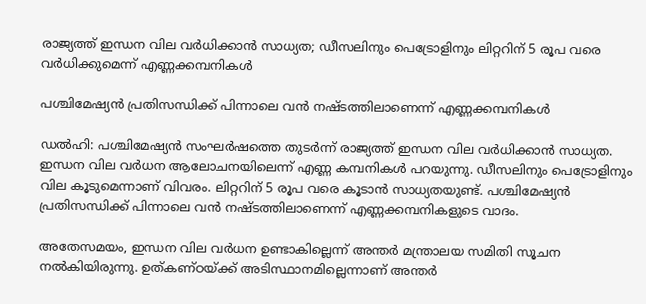രാജ്യത്ത് ഇന്ധന വില വർധിക്കാൻ സാധ്യത; ഡീസലിനും പെട്രോളിനും ലിറ്ററിന് 5 രൂപ വരെ വർധിക്കുമെന്ന് എണ്ണക്കമ്പനികൾ

പശ്ചിമേഷ്യൻ പ്രതിസന്ധിക്ക് പിന്നാലെ വൻ നഷ്ടത്തിലാണെന്ന് എണ്ണക്കമ്പനികൾ

ഡൽഹി: പശ്ചിമേഷ്യൻ സംഘർഷത്തെ തുടർന്ന് രാജ്യത്ത് ഇന്ധന വില വർധിക്കാൻ സാധ്യത. ഇന്ധന വില വർധന ആലോചനയിലെന്ന് എണ്ണ കമ്പനികൾ പറയുന്നു. ഡീസലിനും പെട്രോളിനും വില കൂടുമെന്നാണ് വിവരം. ലിറ്ററിന് 5 രൂപ വരെ കൂടാൻ സാധ്യതയുണ്ട്. പശ്ചിമേഷ്യൻ പ്രതിസന്ധിക്ക് പിന്നാലെ വൻ നഷ്ടത്തിലാണെന്ന് എണ്ണക്കമ്പനികളുടെ വാദം.

അതേസമയം, ഇന്ധന വില വര്‍ധന ഉണ്ടാകില്ലെന്ന് അന്തര്‍ മന്ത്രാലയ സമിതി സൂചന നൽകിയിരുന്നു. ഉത്കണ്ഠയ്ക്ക് അടിസ്ഥാനമില്ലെന്നാണ് അന്തര്‍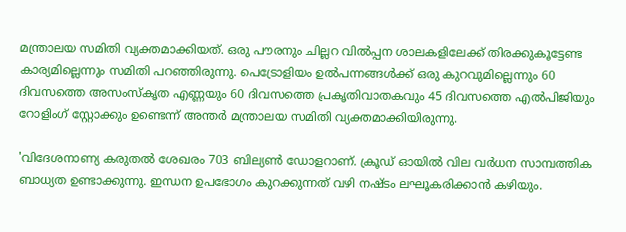മന്ത്രാലയ സമിതി വ്യക്തമാക്കിയത്. ഒരു പൗരനും ചില്ലറ വില്‍പ്പന ശാലകളിലേക്ക് തിരക്കുകൂട്ടേണ്ട കാര്യമില്ലെന്നും സമിതി പറഞ്ഞിരുന്നു. പെട്രോളിയം ഉല്‍പന്നങ്ങള്‍ക്ക് ഒരു കുറവുമില്ലെന്നും 60 ദിവസത്തെ അസംസ്‌കൃത എണ്ണയും 60 ദിവസത്തെ പ്രകൃതിവാതകവും 45 ദിവസത്തെ എല്‍പിജിയും റോളിംഗ് സ്റ്റോക്കും ഉണ്ടെന്ന് അന്തര്‍ മന്ത്രാലയ സമിതി വ്യക്തമാക്കിയിരുന്നു.

'വിദേശനാണ്യ കരുതല്‍ ശേഖരം 703 ബില്യണ്‍ ഡോളറാണ്. ക്രൂഡ് ഓയില്‍ വില വര്‍ധന സാമ്പത്തിക ബാധ്യത ഉണ്ടാക്കുന്നു. ഇന്ധന ഉപഭോഗം കുറക്കുന്നത് വഴി നഷ്ടം ലഘൂകരിക്കാന്‍ കഴിയും.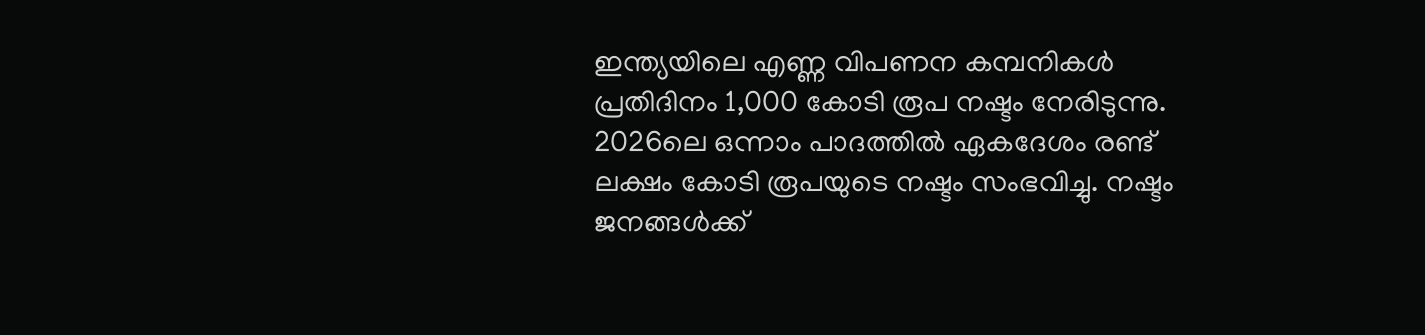ഇന്ത്യയിലെ എണ്ണ വിപണന കമ്പനികള്‍ പ്രതിദിനം 1,000 കോടി രൂപ നഷ്ടം നേരിടുന്നു. 2026ലെ ഒന്നാം പാദത്തില്‍ ഏകദേശം രണ്ട് ലക്ഷം കോടി രൂപയുടെ നഷ്ടം സംഭവിച്ചു. നഷ്ടം ജനങ്ങള്‍ക്ക്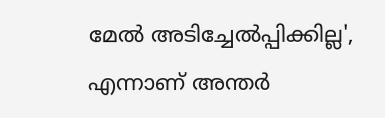മേല്‍ അടിച്ചേല്‍പ്പിക്കില്ല', എന്നാണ് അന്തര്‍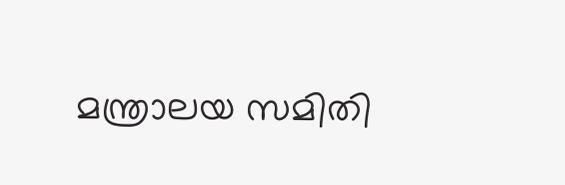മന്ത്രാലയ സമിതി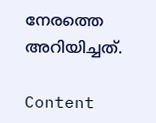നേരത്തെ അറിയിച്ചത്.

Content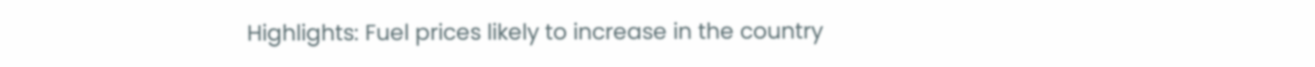Highlights: Fuel prices likely to increase in the country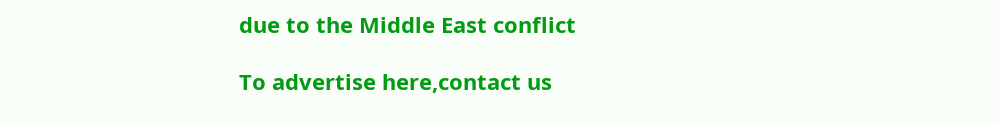due to the Middle East conflict

To advertise here,contact us